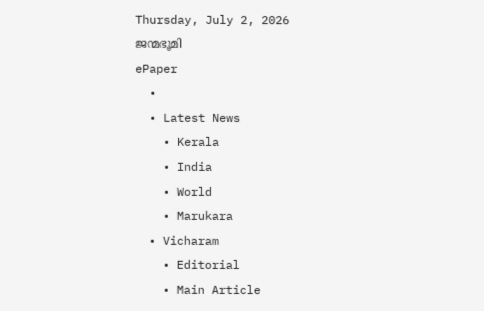Thursday, July 2, 2026
ജന്മഭൂമി
ePaper
  •
  • Latest News
    • Kerala
    • India
    • World
    • Marukara
  • Vicharam
    • Editorial
    • Main Article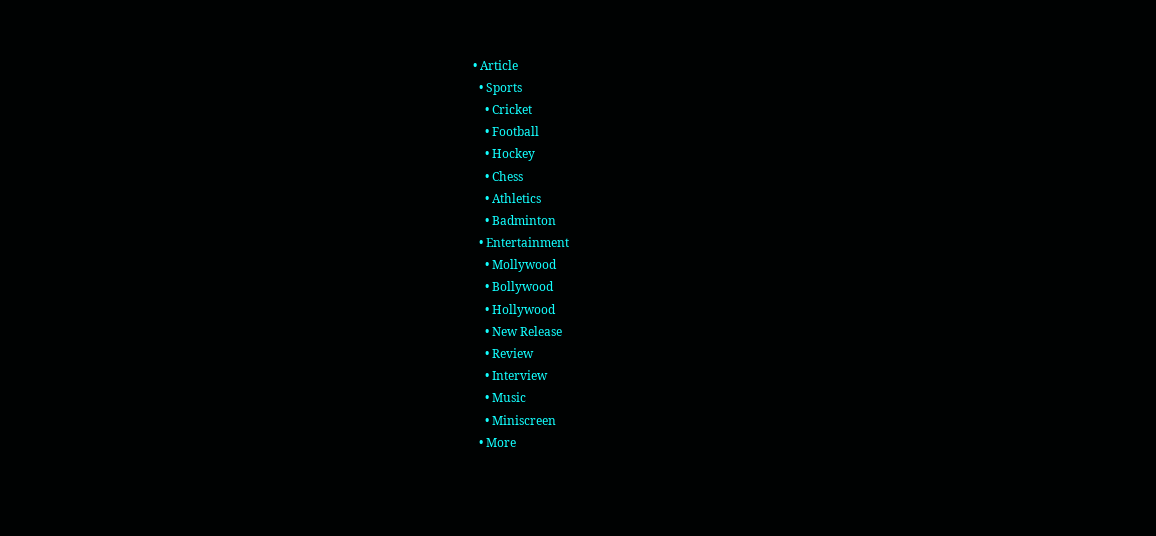• Article
  • Sports
    • Cricket
    • Football
    • Hockey
    • Chess
    • Athletics
    • Badminton
  • Entertainment
    • Mollywood
    • Bollywood
    • Hollywood
    • New Release
    • Review
    • Interview
    • Music
    • Miniscreen
  • More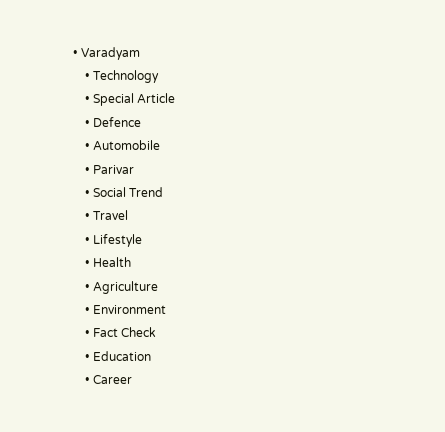• Varadyam
    • Technology
    • Special Article
    • Defence
    • Automobile
    • Parivar
    • Social Trend
    • Travel
    • Lifestyle
    • Health
    • Agriculture
    • Environment
    • Fact Check
    • Education
    • Career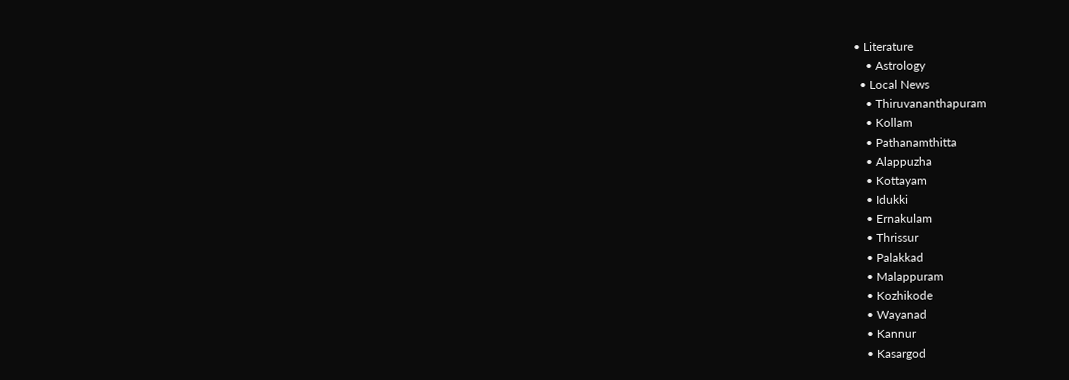• Literature
    • Astrology
  • Local News
    • Thiruvananthapuram
    • Kollam
    • Pathanamthitta
    • Alappuzha
    • Kottayam
    • Idukki
    • Ernakulam
    • Thrissur
    • Palakkad
    • Malappuram
    • Kozhikode
    • Wayanad
    • Kannur
    • Kasargod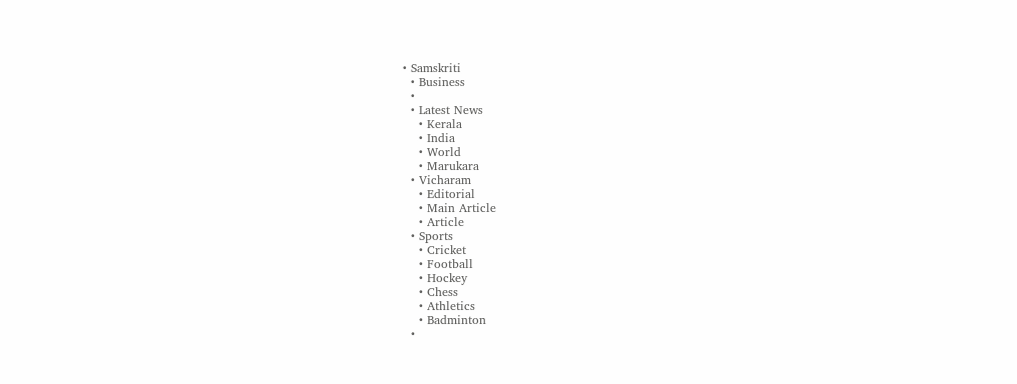• Samskriti
  • Business
  •
  • Latest News
    • Kerala
    • India
    • World
    • Marukara
  • Vicharam
    • Editorial
    • Main Article
    • Article
  • Sports
    • Cricket
    • Football
    • Hockey
    • Chess
    • Athletics
    • Badminton
  •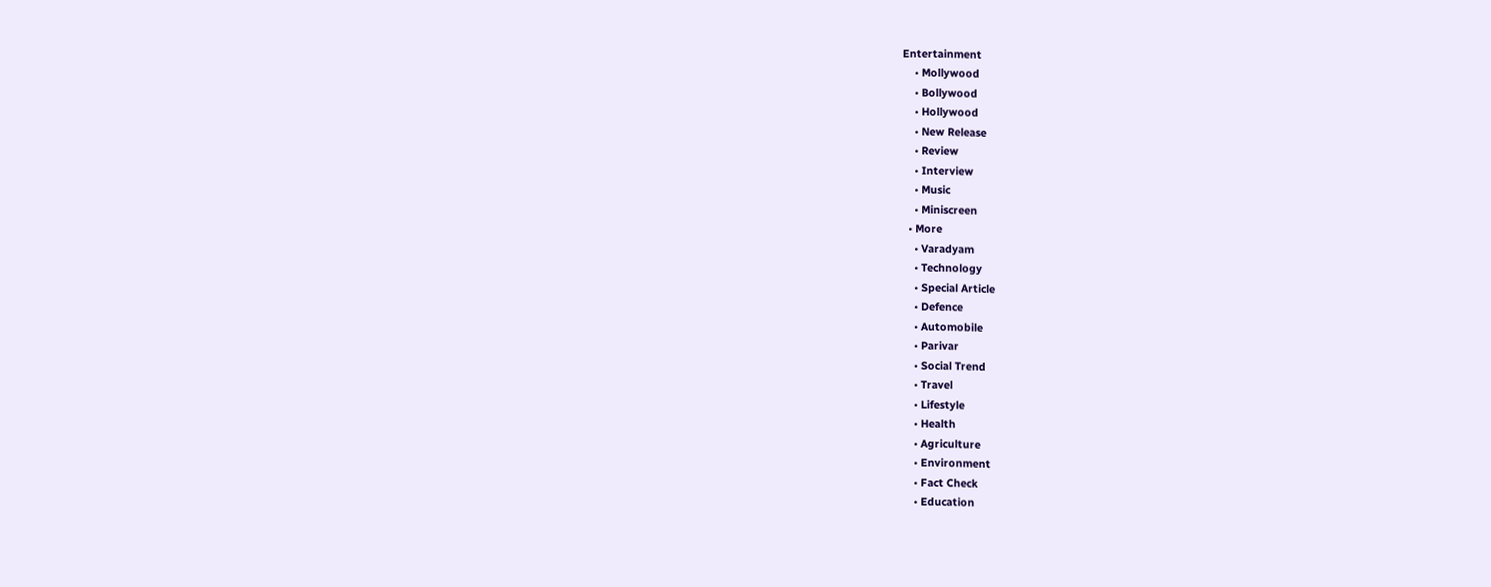Entertainment
    • Mollywood
    • Bollywood
    • Hollywood
    • New Release
    • Review
    • Interview
    • Music
    • Miniscreen
  • More
    • Varadyam
    • Technology
    • Special Article
    • Defence
    • Automobile
    • Parivar
    • Social Trend
    • Travel
    • Lifestyle
    • Health
    • Agriculture
    • Environment
    • Fact Check
    • Education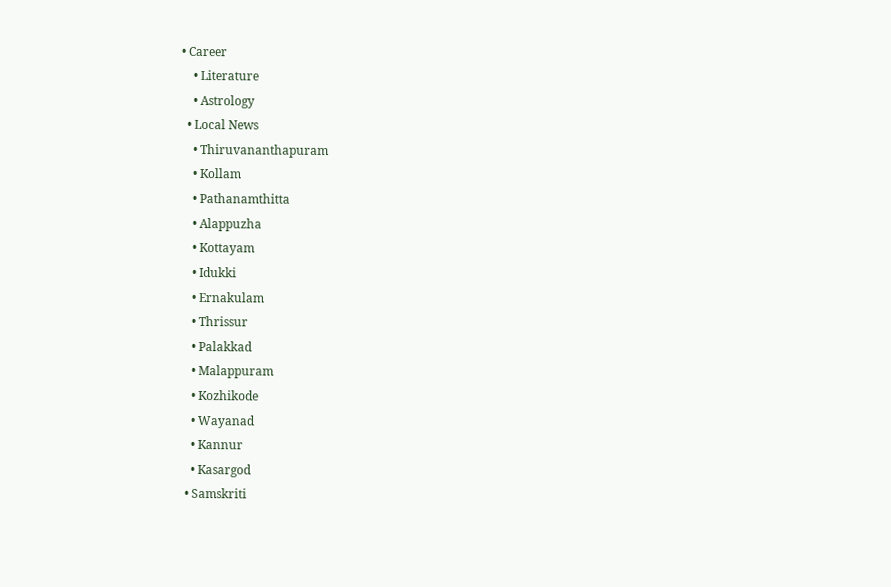• Career
    • Literature
    • Astrology
  • Local News
    • Thiruvananthapuram
    • Kollam
    • Pathanamthitta
    • Alappuzha
    • Kottayam
    • Idukki
    • Ernakulam
    • Thrissur
    • Palakkad
    • Malappuram
    • Kozhikode
    • Wayanad
    • Kannur
    • Kasargod
  • Samskriti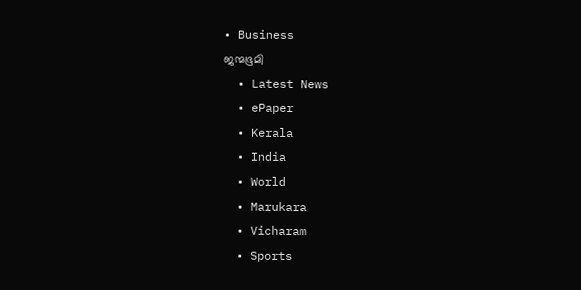• Business
ജന്മഭൂമി
  • Latest News
  • ePaper
  • Kerala
  • India
  • World
  • Marukara
  • Vicharam
  • Sports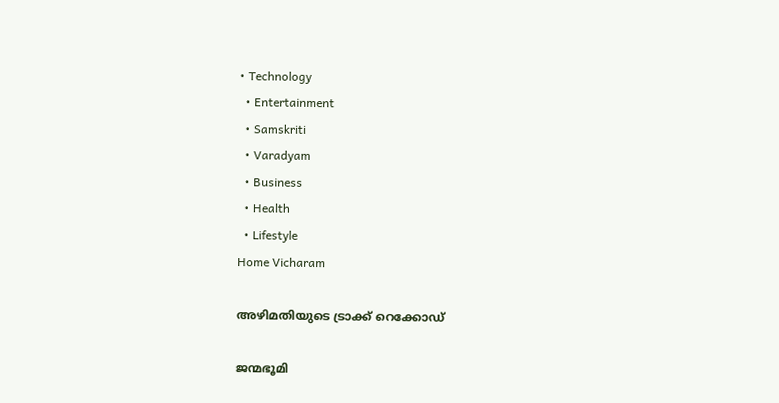• Technology
  • Entertainment
  • Samskriti
  • Varadyam
  • Business
  • Health
  • Lifestyle
Home Vicharam

അഴിമതിയുടെ ട്രാക്ക്‌ റെക്കോഡ്‌

ജന്മഭൂമി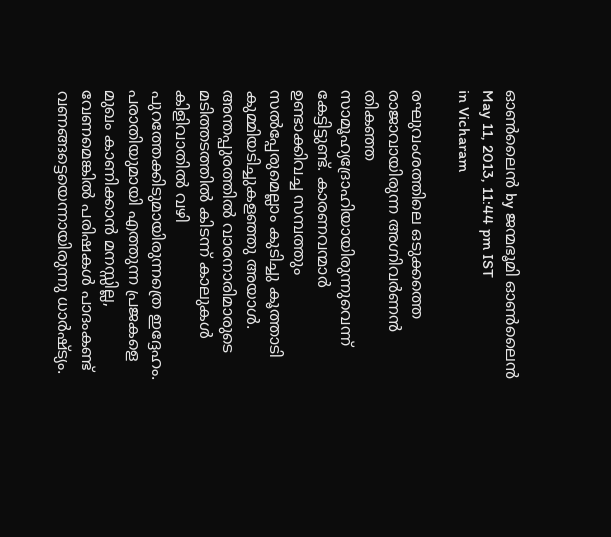ഓണ്‍ലൈന്‍ by ജന്മഭൂമി ഓണ്‍ലൈന്‍
May 11, 2013, 11:44 pm IST
in Vicharam

രഘുവംശത്തിലെ ഒടുക്കത്തെ രാജാവായിരുന്ന അഗ്നിവര്‍ണന്‍ തികഞ്ഞ സാമൂഹ്യദ്രോഹിയായിരുന്നുവെന്ന്‌ കേട്ടിട്ടുണ്ട്‌. കാരണവന്മാര്‍ ഉണ്ടാക്കിവച്ച സമ്പത്തും സല്‍പ്പേരുമെല്ലാം കുടിച്ചു കൂത്താടി കുമ്മിയടിച്ചുകളഞ്ഞു അയാള്‍. അന്തപ്പുരത്തില്‍ വാരനാരിമാരുടെ മടിത്തടത്തില്‍ കിടന്ന്‌ കാലുകള്‍ കിളിവാതില്‍ വഴി പുറത്തേക്കിടുമായിരുന്നത്രെ ഇദ്ദേഹം. പരാതിയുമായി എത്തുന്ന പ്രജകളെ മുഖം കാണിക്കാന്‍ മനസ്സില്ല, വേണമെങ്കില്‍ പരിഷകള്‍ പാദംകണ്ട്‌ വണങ്ങട്ടെയെന്നായിരുന്നു ധാര്‍ഷ്ട്യം.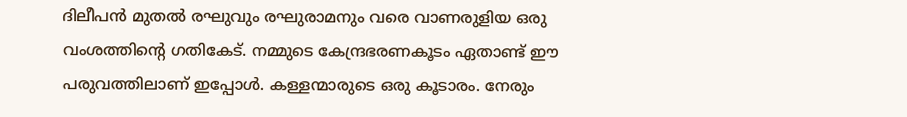ദിലീപന്‍ മുതല്‍ രഘുവും രഘുരാമനും വരെ വാണരുളിയ ഒരു വംശത്തിന്റെ ഗതികേട്‌. നമ്മുടെ കേന്ദ്രഭരണകൂടം ഏതാണ്ട്‌ ഈ പരുവത്തിലാണ്‌ ഇപ്പോള്‍. കള്ളന്മാരുടെ ഒരു കൂടാരം. നേരും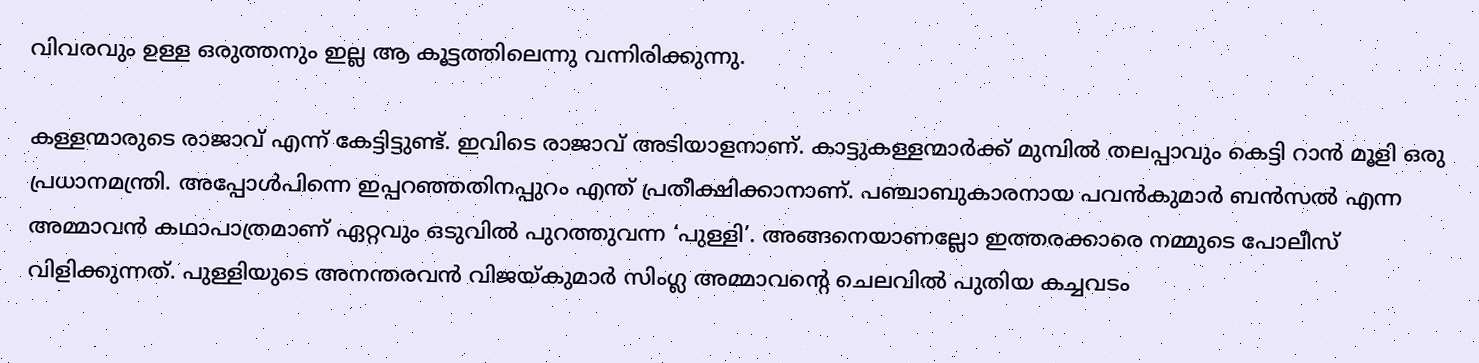വിവരവും ഉള്ള ഒരുത്തനും ഇല്ല ആ കൂട്ടത്തിലെന്നു വന്നിരിക്കുന്നു.

കള്ളന്മാരുടെ രാജാവ്‌ എന്ന്‌ കേട്ടിട്ടുണ്ട്‌. ഇവിടെ രാജാവ്‌ അടിയാളനാണ്‌. കാട്ടുകള്ളന്മാര്‍ക്ക്‌ മുമ്പില്‍ തലപ്പാവും കെട്ടി റാന്‍ മൂളി ഒരു പ്രധാനമന്ത്രി. അപ്പോള്‍പിന്നെ ഇപ്പറഞ്ഞതിനപ്പുറം എന്ത്‌ പ്രതീക്ഷിക്കാനാണ്‌. പഞ്ചാബുകാരനായ പവന്‍കുമാര്‍ ബന്‍സല്‍ എന്ന അമ്മാവന്‍ കഥാപാത്രമാണ്‌ ഏറ്റവും ഒടുവില്‍ പുറത്തുവന്ന ‘പുള്ളി’. അങ്ങനെയാണല്ലോ ഇത്തരക്കാരെ നമ്മുടെ പോലീസ്‌ വിളിക്കുന്നത്‌. പുള്ളിയുടെ അനന്തരവന്‍ വിജയ്‌കുമാര്‍ സിംഗ്ല അമ്മാവന്റെ ചെലവില്‍ പുതിയ കച്ചവടം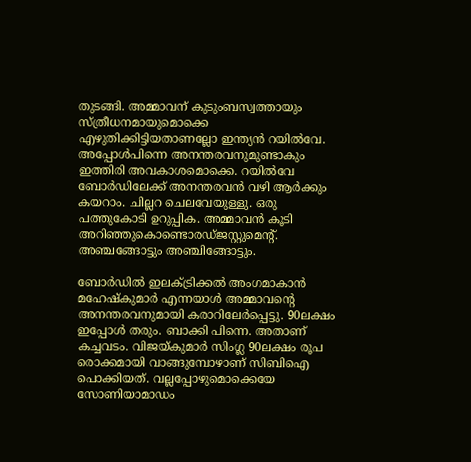തുടങ്ങി. അമ്മാവന്‌ കുടുംബസ്വത്തായും സ്ത്രീധനമായുമൊക്കെ എഴുതിക്കിട്ടിയതാണല്ലോ ഇന്ത്യന്‍ റയില്‍വേ. അപ്പോള്‍പിന്നെ അനന്തരവനുമുണ്ടാകും ഇത്തിരി അവകാശമൊക്കെ. റയില്‍വേ ബോര്‍ഡിലേക്ക്‌ അനന്തരവന്‍ വഴി ആര്‍ക്കും കയറാം. ചില്ലറ ചെലവേയുള്ളു. ഒരു പത്തുകോടി ഉറുപ്പിക. അമ്മാവന്‍ കൂടി അറിഞ്ഞുകൊണ്ടൊരഡ്ജസ്റ്റുമെന്റ്‌. അഞ്ചങ്ങോട്ടും അഞ്ചിങ്ങോട്ടും.

ബോര്‍ഡില്‍ ഇലക്ട്രിക്കല്‍ അംഗമാകാന്‍ മഹേഷ്കുമാര്‍ എന്നയാള്‍ അമ്മാവന്റെ അനന്തരവനുമായി കരാറിലേര്‍പ്പെട്ടു. 90ലക്ഷം ഇപ്പോള്‍ തരും. ബാക്കി പിന്നെ. അതാണ്‌ കച്ചവടം. വിജയ്‌കുമാര്‍ സിംഗ്ല 90ലക്ഷം രൂപ രൊക്കമായി വാങ്ങുമ്പോഴാണ്‌ സിബിഐ പൊക്കിയത്‌. വല്ലപ്പോഴുമൊക്കെയേ സോണിയാമാഡം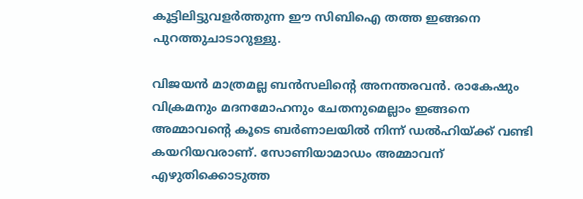കൂട്ടിലിട്ടുവളര്‍ത്തുന്ന ഈ സിബിഐ തത്ത ഇങ്ങനെ പുറത്തുചാടാറുള്ളു.

വിജയന്‍ മാത്രമല്ല ബന്‍സലിന്റെ അനന്തരവന്‍. രാകേഷും വിക്രമനും മദനമോഹനും ചേതനുമെല്ലാം ഇങ്ങനെ അമ്മാവന്റെ കൂടെ ബര്‍ണാലയില്‍ നിന്ന്‌ ഡല്‍ഹിയ്‌ക്ക്‌ വണ്ടി കയറിയവരാണ്‌. സോണിയാമാഡം അമ്മാവന്‌ എഴുതിക്കൊടുത്ത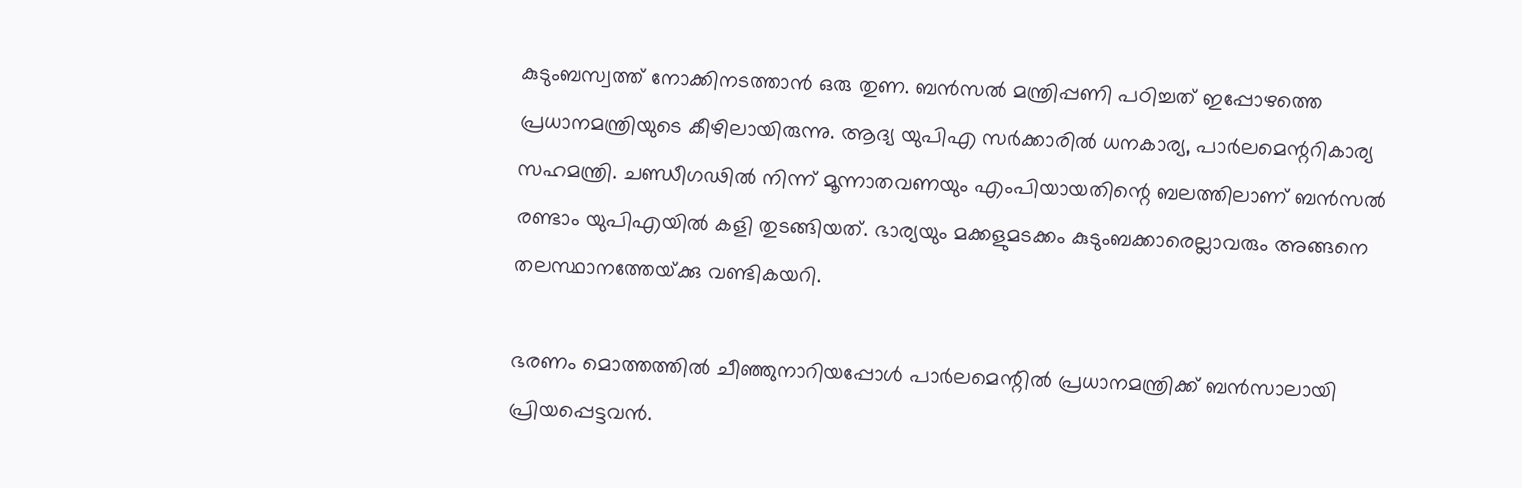കുടുംബസ്വത്ത്‌ നോക്കിനടത്താന്‍ ഒരു തുണ. ബന്‍സല്‍ മന്ത്രിപ്പണി പഠിച്ചത്‌ ഇപ്പോഴത്തെ പ്രധാനമന്ത്രിയുടെ കീഴിലായിരുന്നു. ആദ്യ യുപിഎ സര്‍ക്കാരില്‍ ധനകാര്യ, പാര്‍ലമെന്ററികാര്യ സഹമന്ത്രി. ചണ്ഡീഗഢില്‍ നിന്ന്‌ മൂന്നാതവണയും എംപിയായതിന്റെ ബലത്തിലാണ്‌ ബന്‍സല്‍ രണ്ടാം യുപിഎയില്‍ കളി തുടങ്ങിയത്‌. ഭാര്യയും മക്കളുമടക്കം കുടുംബക്കാരെല്ലാവരും അങ്ങനെ തലസ്ഥാനത്തേയ്‌ക്കു വണ്ടികയറി.

ഭരണം മൊത്തത്തില്‍ ചീഞ്ഞുനാറിയപ്പോള്‍ പാര്‍ലമെന്റില്‍ പ്രധാനമന്ത്രിക്ക്‌ ബന്‍സാലായി പ്രിയപ്പെട്ടവന്‍.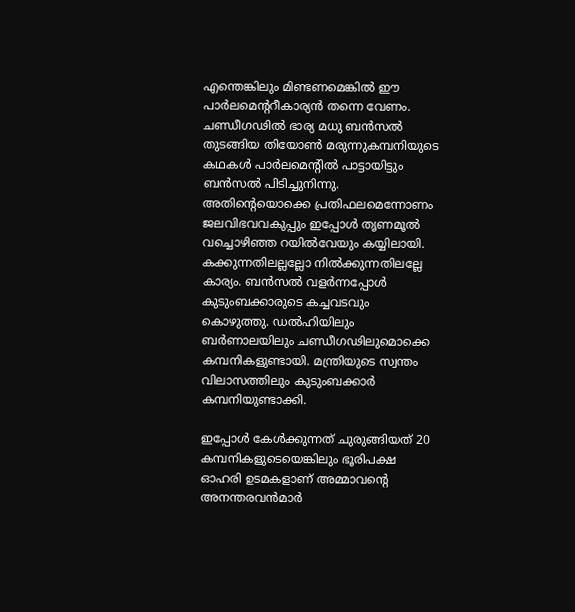എന്തെങ്കിലും മിണ്ടണമെങ്കില്‍ ഈ പാര്‍ലമെന്ററീകാര്യന്‍ തന്നെ വേണം. ചണ്ഡീഗഢില്‍ ഭാര്യ മധു ബന്‍സല്‍ തുടങ്ങിയ തിയോണ്‍ മരുന്നുകമ്പനിയുടെ കഥകള്‍ പാര്‍ലമെന്റില്‍ പാട്ടായിട്ടും ബന്‍സല്‍ പിടിച്ചുനിന്നു. അതിന്റെയൊക്കെ പ്രതിഫലമെന്നോണം ജലവിഭവവകുപ്പും ഇപ്പോള്‍ തൃണമൂല്‍ വച്ചൊഴിഞ്ഞ റയില്‍വേയും കയ്യിലായി. കക്കുന്നതിലല്ലല്ലോ നില്‍ക്കുന്നതിലല്ലേ കാര്യം. ബന്‍സല്‍ വളര്‍ന്നപ്പോള്‍ കുടുംബക്കാരുടെ കച്ചവടവും കൊഴുത്തു. ഡല്‍ഹിയിലും ബര്‍ണാലയിലും ചണ്ഡീഗഢിലുമൊക്കെ കമ്പനികളുണ്ടായി. മന്ത്രിയുടെ സ്വന്തം വിലാസത്തിലും കുടുംബക്കാര്‍ കമ്പനിയുണ്ടാക്കി.

ഇപ്പോള്‍ കേള്‍ക്കുന്നത്‌ ചുരുങ്ങിയത്‌ 20 കമ്പനികളുടെയെങ്കിലും ഭൂരിപക്ഷ ഓഹരി ഉടമകളാണ്‌ അമ്മാവന്റെ അനന്തരവന്‍മാര്‍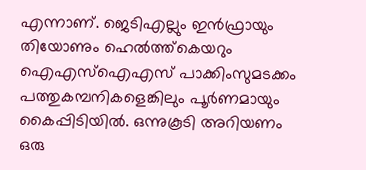എന്നാണ്‌. ജെടിഎല്ലും ഇന്‍ഫ്രായും തിയോണും ഹെല്‍ത്ത്കെയറും ഐഎസ്‌ഐഎസ്‌ പാക്കിംസുമടക്കം പത്തുകമ്പനികളെങ്കിലും പൂര്‍ണമായും കൈപ്പിടിയില്‍. ഒന്നുകൂടി അറിയണം ഒരു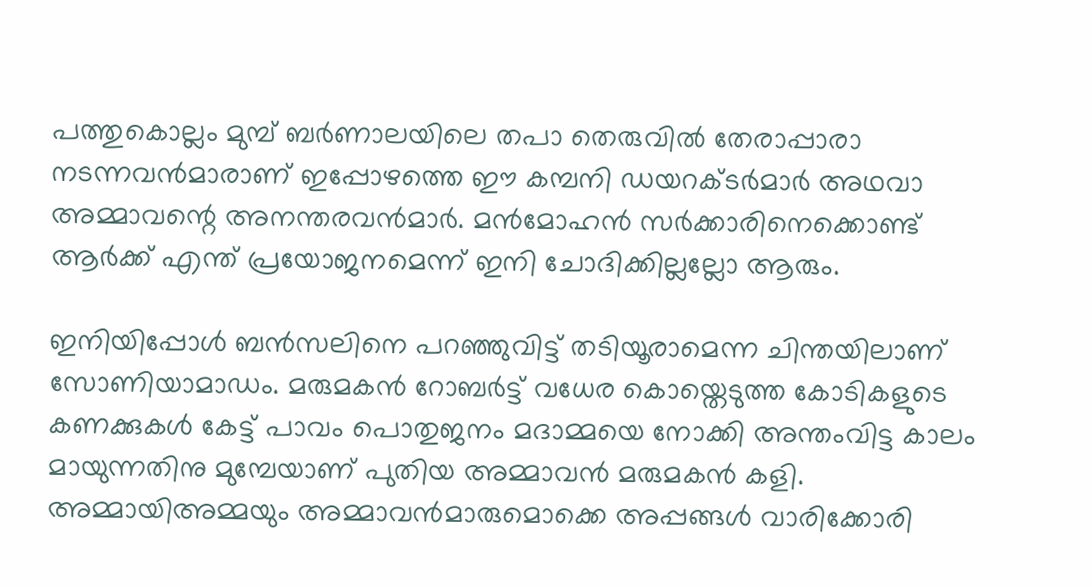പത്തുകൊല്ലം മുമ്പ്‌ ബര്‍ണാലയിലെ തപാ തെരുവില്‍ തേരാപ്പാരാ നടന്നവന്‍മാരാണ്‌ ഇപ്പോഴത്തെ ഈ കമ്പനി ഡയറക്ടര്‍മാര്‍ അഥവാ അമ്മാവന്റെ അനന്തരവന്‍മാര്‍. മന്‍മോഹന്‍ സര്‍ക്കാരിനെക്കൊണ്ട്‌ ആര്‍ക്ക്‌ എന്ത്‌ പ്രയോജനമെന്ന്‌ ഇനി ചോദിക്കില്ലല്ലോ ആരും.

ഇനിയിപ്പോള്‍ ബന്‍സലിനെ പറഞ്ഞുവിട്ട്‌ തടിയൂരാമെന്ന ചിന്തയിലാണ്‌ സോണിയാമാഡം. മരുമകന്‍ റോബര്‍ട്ട്‌ വധേര കൊയ്തെടുത്ത കോടികളുടെ കണക്കുകള്‍ കേട്ട്‌ പാവം പൊതുജനം മദാമ്മയെ നോക്കി അന്തംവിട്ട കാലം മായുന്നതിനു മുമ്പേയാണ്‌ പുതിയ അമ്മാവന്‍ മരുമകന്‍ കളി. അമ്മായിഅമ്മയും അമ്മാവന്‍മാരുമൊക്കെ അപ്പങ്ങള്‍ വാരിക്കോരി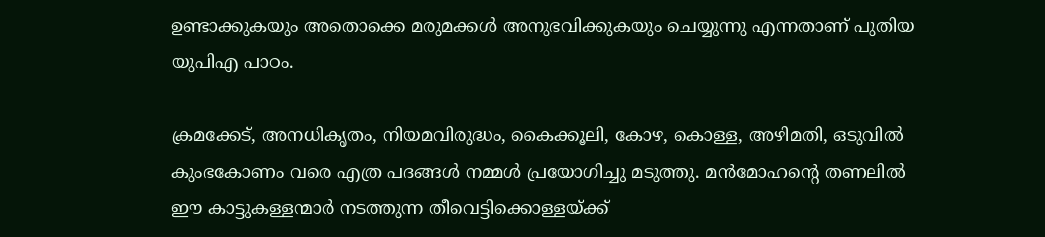ഉണ്ടാക്കുകയും അതൊക്കെ മരുമക്കള്‍ അനുഭവിക്കുകയും ചെയ്യുന്നു എന്നതാണ്‌ പുതിയ യുപിഎ പാഠം.

ക്രമക്കേട്‌, അനധികൃതം, നിയമവിരുദ്ധം, കൈക്കൂലി, കോഴ, കൊള്ള, അഴിമതി, ഒടുവില്‍ കുംഭകോണം വരെ എത്ര പദങ്ങള്‍ നമ്മള്‍ പ്രയോഗിച്ചു മടുത്തു. മന്‍മോഹന്റെ തണലില്‍ ഈ കാട്ടുകള്ളന്മാര്‍ നടത്തുന്ന തീവെട്ടിക്കൊള്ളയ്‌ക്ക്‌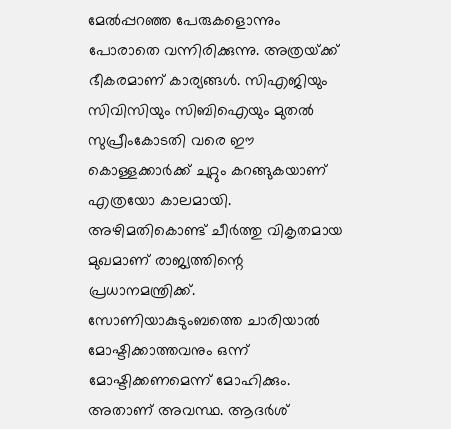മേല്‍പ്പറഞ്ഞ പേരുകളൊന്നും പോരാതെ വന്നിരിക്കുന്നു. അത്രയ്‌ക്ക്‌ ഭീകരമാണ്‌ കാര്യങ്ങള്‍. സിഎജിയും സിവിസിയും സിബിഐയും മുതല്‍ സുപ്രീംകോടതി വരെ ഈ കൊള്ളക്കാര്‍ക്ക്‌ ചുറ്റും കറങ്ങുകയാണ്‌ എത്രയോ കാലമായി. അഴിമതികൊണ്ട്‌ ചീര്‍ത്തു വികൃതമായ മുഖമാണ്‌ രാജ്യത്തിന്റെ പ്രധാനമന്ത്രിക്ക്‌. സോണിയാകുടുംബത്തെ ചാരിയാല്‍ മോഷ്ടിക്കാത്തവനും ഒന്ന്‌ മോഷ്ടിക്കണമെന്ന്‌ മോഹിക്കും. അതാണ്‌ അവസ്ഥ. ആദര്‍ശ്‌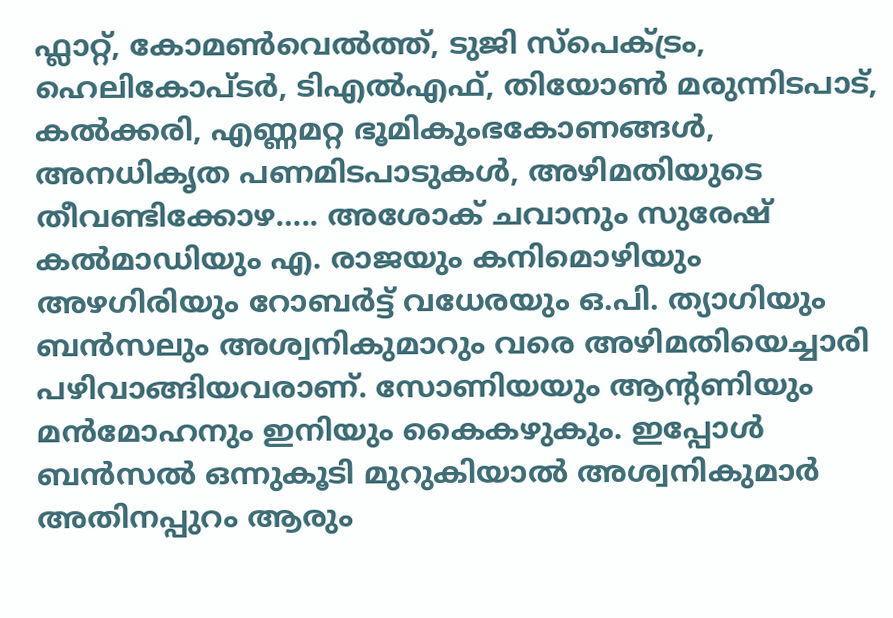ഫ്ലാറ്റ്‌, കോമണ്‍വെല്‍ത്ത്‌, ടുജി സ്പെക്ട്രം, ഹെലികോപ്ടര്‍, ടിഎല്‍എഫ്‌, തിയോണ്‍ മരുന്നിടപാട്‌, കല്‍ക്കരി, എണ്ണമറ്റ ഭൂമികുംഭകോണങ്ങള്‍, അനധികൃത പണമിടപാടുകള്‍, അഴിമതിയുടെ തീവണ്ടിക്കോഴ….. അശോക്‌ ചവാനും സുരേഷ്‌ കല്‍മാഡിയും എ. രാജയും കനിമൊഴിയും അഴഗിരിയും റോബര്‍ട്ട്‌ വധേരയും ഒ.പി. ത്യാഗിയും ബന്‍സലും അശ്വനികുമാറും വരെ അഴിമതിയെച്ചാരി പഴിവാങ്ങിയവരാണ്‌. സോണിയയും ആന്റണിയും മന്‍മോഹനും ഇനിയും കൈകഴുകും. ഇപ്പോള്‍ ബന്‍സല്‍ ഒന്നുകൂടി മുറുകിയാല്‍ അശ്വനികുമാര്‍ അതിനപ്പുറം ആരും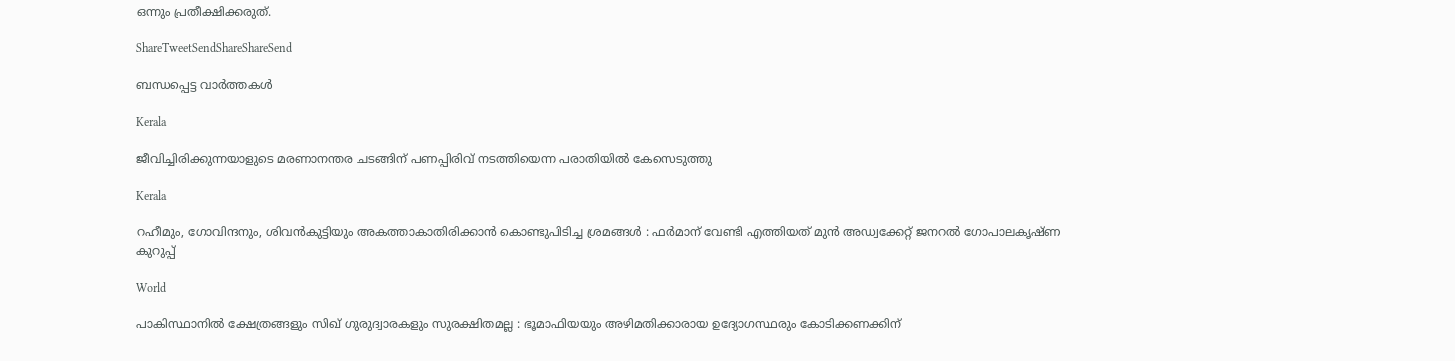ഒന്നും പ്രതീക്ഷിക്കരുത്‌.

ShareTweetSendShareShareSend

ബന്ധപ്പെട്ട വാര്‍ത്തകള്‍

Kerala

ജീവിച്ചിരിക്കുന്നയാളുടെ മരണാനന്തര ചടങ്ങിന് പണപ്പിരിവ് നടത്തിയെന്ന പരാതിയില്‍ കേസെടുത്തു

Kerala

റഹീമും, ഗോവിന്ദനും, ശിവൻകുട്ടിയും അകത്താകാതിരിക്കാൻ കൊണ്ടുപിടിച്ച ശ്രമങ്ങൾ : ഫർമാന് വേണ്ടി എത്തിയത് മുൻ അഡ്വക്കേറ്റ് ജനറൽ ഗോപാലകൃഷ്ണ കുറുപ്പ്

World

പാകിസ്ഥാനിൽ ക്ഷേത്രങ്ങളും സിഖ് ഗുരുദ്വാരകളും സുരക്ഷിതമല്ല : ഭൂമാഫിയയും അഴിമതിക്കാരായ ഉദ്യോഗസ്ഥരും കോടിക്കണക്കിന്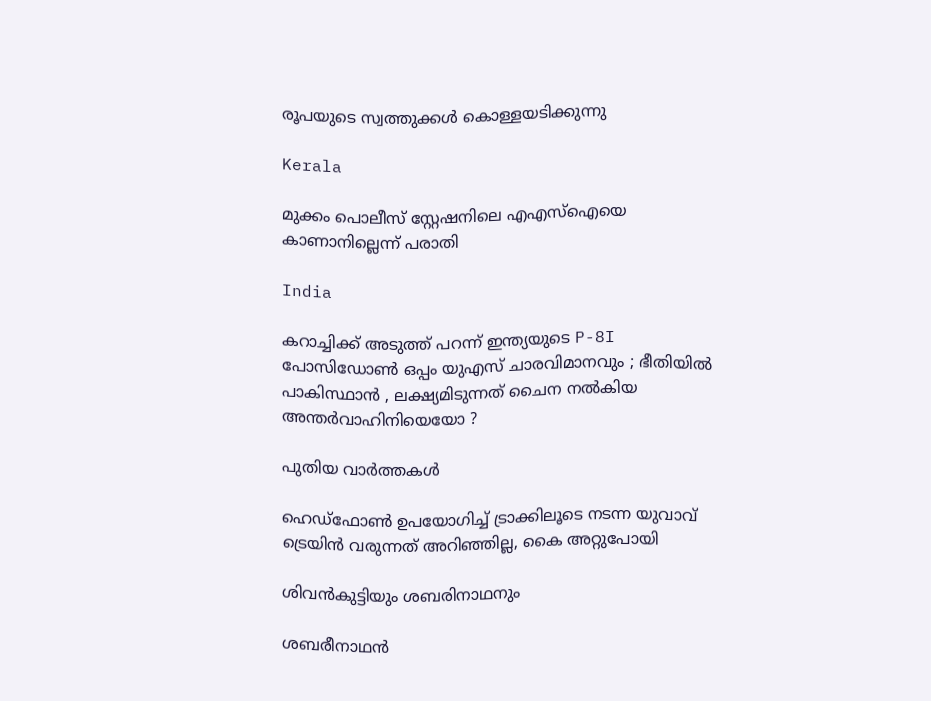രൂപയുടെ സ്വത്തുക്കൾ കൊള്ളയടിക്കുന്നു

Kerala

മുക്കം പൊലീസ് സ്റ്റേഷനിലെ എഎസ്‌ഐയെ കാണാനില്ലെന്ന് പരാതി

India

കറാച്ചിക്ക് അടുത്ത് പറന്ന് ഇന്ത്യയുടെ P-8I പോസിഡോൺ ഒപ്പം യുഎസ് ചാരവിമാനവും ; ഭീതിയിൽ പാകിസ്ഥാൻ , ലക്ഷ്യമിടുന്നത് ചൈന നൽകിയ അന്തർവാഹിനിയെയോ ?

പുതിയ വാര്‍ത്തകള്‍

ഹെഡ്ഫോണ്‍ ഉപയോഗിച്ച് ട്രാക്കിലൂടെ നടന്ന യുവാവ് ട്രെയിന്‍ വരുന്നത് അറിഞ്ഞില്ല, കൈ അറ്റുപോയി

ശിവന്‍കുട്ടിയും ശബരിനാഥനും

ശബരീനാഥന്‍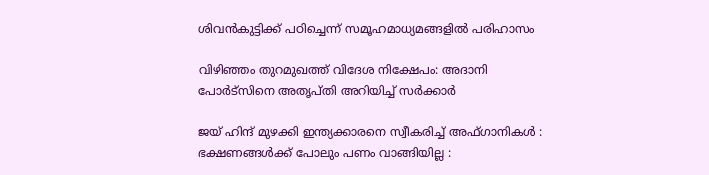ശിവന്‍കുട്ടിക്ക് പഠിച്ചെന്ന് സമൂഹമാധ്യമങ്ങളി‍ല്‍ പരിഹാസം

വിഴിഞ്ഞം തുറമുഖത്ത് വിദേശ നിക്ഷേപം: അദാനി പോര്‍ട്‌സിനെ അതൃപ്തി അറിയിച്ച് സര്‍ക്കാര്‍

ജയ് ഹിന്ദ് മുഴക്കി ഇന്ത്യക്കാരനെ സ്വീകരിച്ച് അഫ്ഗാനികൾ : ഭക്ഷണങ്ങൾക്ക് പോലും പണം വാങ്ങിയില്ല :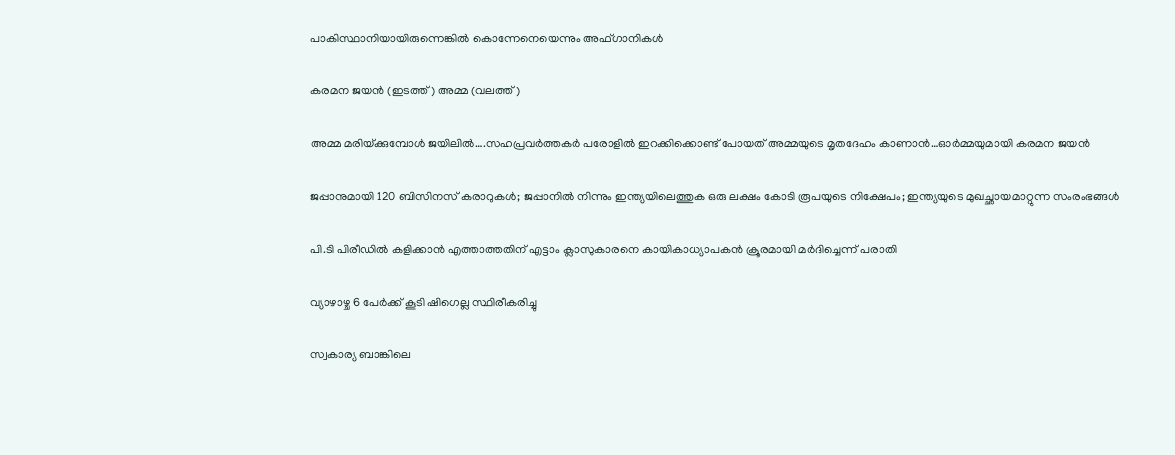പാകിസ്ഥാനിയായിരുന്നെങ്കിൽ കൊന്നേനെയെന്നും അഫ്ഗാനികൾ

കരമന ജയന്‍ (ഇടത്ത്) അമ്മ (വലത്ത്)

അമ്മ മരിയ്‌ക്കുമ്പോള്‍ ജയിലില്‍….സഹപ്രവര്‍ത്തകര്‍ പരോളില്‍ ഇറക്കിക്കൊണ്ട് പോയത് അമ്മയുടെ മൃതദേഹം കാണാന്‍…ഓര്‍മ്മയുമായി കരമന ജയന്‍

ജപ്പാനുമായി 120 ബിസിനസ് കരാറുകള്‍; ജപ്പാനില്‍ നിന്നും ഇന്ത്യയിലെത്തുക ഒരു ലക്ഷം കോടി രൂപയുടെ നിക്ഷേപം; ഇന്ത്യയുടെ മുഖച്ഛായമാറ്റുന്ന സംരംഭങ്ങള്‍

പി.ടി പിരീഡില്‍ കളിക്കാന്‍ എത്താത്തതിന് എട്ടാം ക്ലാസുകാരനെ കായികാധ്യാപകന്‍ ക്രൂരമായി മര്‍ദിച്ചെന്ന് പരാതി

വ്യാഴാഴ്ച 6 പേര്‍ക്ക് കൂടി ഷിഗെല്ല സ്ഥിരീകരിച്ചു

സ്വകാര്യ ബാങ്കിലെ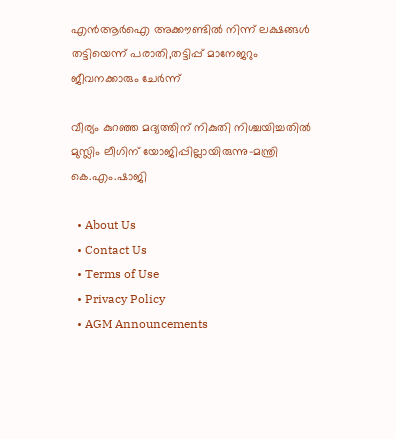എന്‍ആര്‍ഐ അക്കൗണ്ടില്‍ നിന്ന് ലക്ഷങ്ങള്‍ തട്ടിയെന്ന് പരാതി,തട്ടിപ്പ് മാനേജറും ജീവനക്കാരും ചേര്‍ന്ന്

വീര്യം കുറഞ്ഞ മദ്യത്തിന് നികുതി നിശ്ചയിച്ചതില്‍ മുസ്ലിം ലീഗിന് യോജിപ്പില്ലായിരുന്നു-മന്ത്രി കെ.എം.ഷാജി

  • About Us
  • Contact Us
  • Terms of Use
  • Privacy Policy
  • AGM Announcements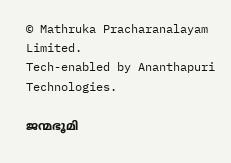© Mathruka Pracharanalayam Limited.
Tech-enabled by Ananthapuri Technologies.

ജന്മഭൂമി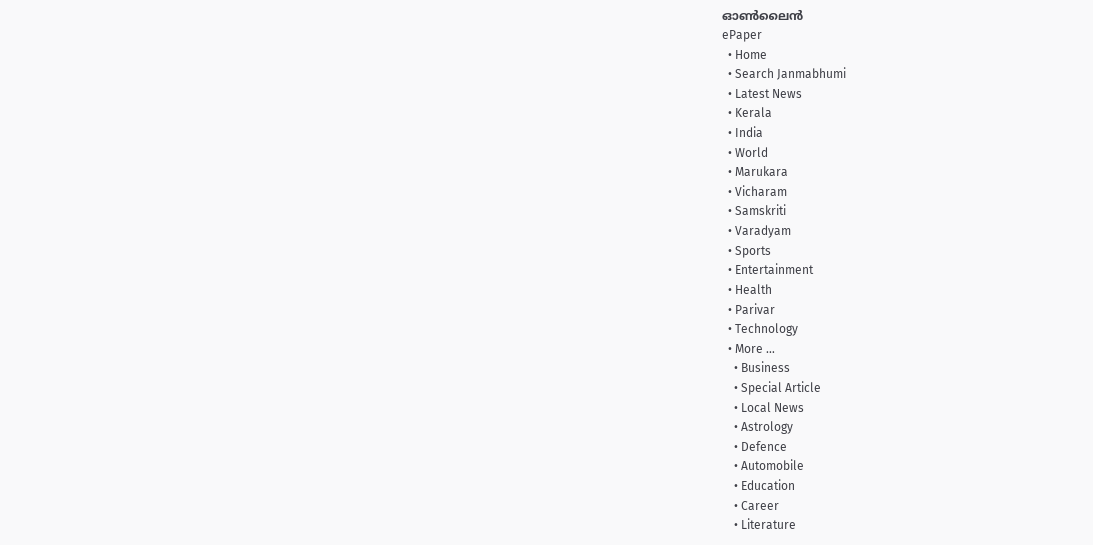ഓണ്‍ലൈന്‍
ePaper
  • Home
  • Search Janmabhumi
  • Latest News
  • Kerala
  • India
  • World
  • Marukara
  • Vicharam
  • Samskriti
  • Varadyam
  • Sports
  • Entertainment
  • Health
  • Parivar
  • Technology
  • More …
    • Business
    • Special Article
    • Local News
    • Astrology
    • Defence
    • Automobile
    • Education
    • Career
    • Literature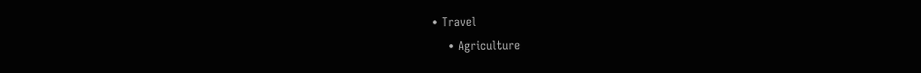• Travel
    • Agriculture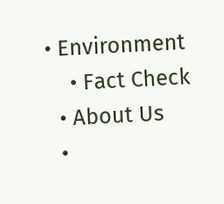• Environment
    • Fact Check
  • About Us
  •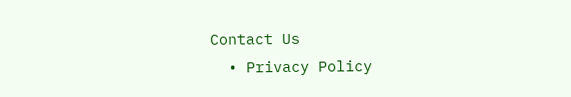Contact Us
  • Privacy Policy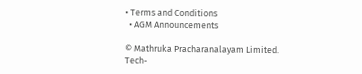• Terms and Conditions
  • AGM Announcements

© Mathruka Pracharanalayam Limited.
Tech-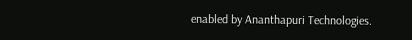enabled by Ananthapuri Technologies.